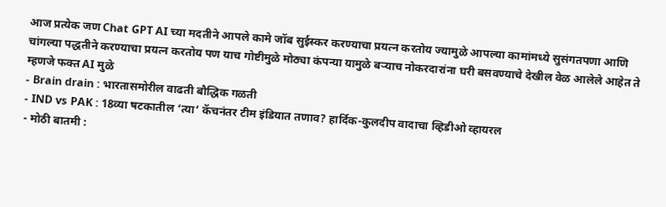आज प्रत्येक जण Chat GPT AI च्या मदतीने आपले कामे जॉब सुईस्कर करण्याचा प्रयत्न करतोय ज्यामुळे आपल्या कामांमध्ये सुसंगतपणा आणि चांगल्या पद्धतीने करण्याचा प्रयत्न करतोय पण याच गोष्टीमुळे मोठ्या कंपन्या यामुळे बऱ्याच नोकरदारांना घरी बसवण्याचे देखील वेळ आलेले आहेत ते म्हणजे फक्त AI मुळे
- Brain drain : भारतासमोरील वाढती बौद्धिक गळती
- IND vs PAK : 18व्या षटकातील ‘त्या’ कॅचनंतर टीम इंडियात तणाव? हार्दिक-कुलदीप वादाचा व्हिडीओ व्हायरल
- मोठी बातमी :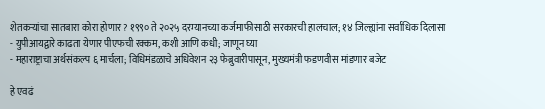शेतकऱ्यांचा सातबारा कोरा होणार? १९९० ते २०२५ दरम्यानच्या कर्जमाफीसाठी सरकारची हालचाल; १४ जिल्ह्यांना सर्वाधिक दिलासा
- युपीआयद्वारे काढता येणार पीएफची रक्कम, कशी आणि कधी; जाणून घ्या
- महाराष्ट्राचा अर्थसंकल्प ६ मार्चला; विधिमंडळाचे अधिवेशन २३ फेब्रुवारीपासून, मुख्यमंत्री फडणवीस मांडणार बजेट

हे एवढं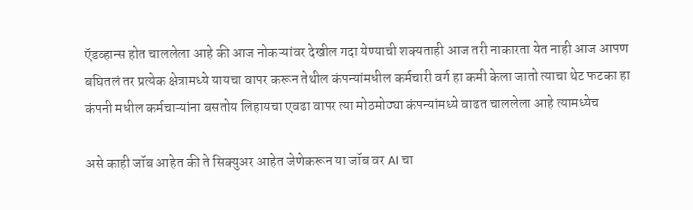ऍडव्हान्स होत चाललेला आहे की आज नोकऱ्यांवर देखील गदा येण्याची शक्यताही आज तरी नाकारता येत नाही आज आपण बघितलं तर प्रत्येक क्षेत्रामध्ये यायचा वापर करून तेथील कंपन्यांमधील कर्मचारी वर्ग हा कमी केला जातो त्याचा थेट फटका हा कंपनी मधील कर्मचाऱ्यांना बसतोय लिहायचा एवढा वापर त्या मोठमोठ्या कंपन्यांमध्ये वाढत चाललेला आहे त्यामध्येच

असे काही जॉब आहेत की ते सिक्युअर आहेत जेणेकरून या जॉब वर AI चा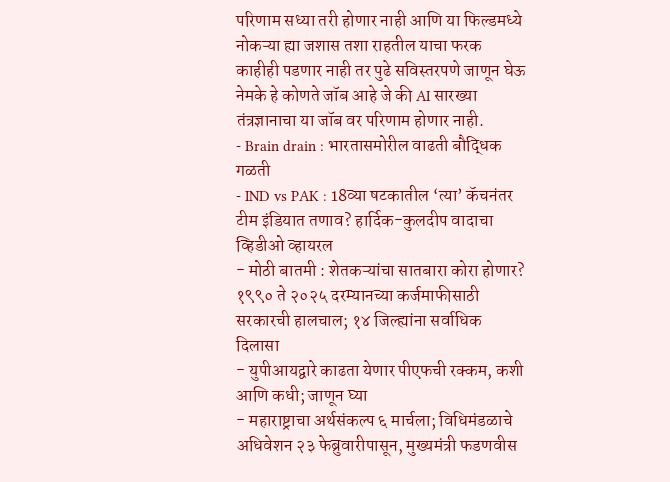परिणाम सध्या तरी होणार नाही आणि या फिल्डमध्ये नोकऱ्या ह्या जशास तशा राहतील याचा फरक काहीही पडणार नाही तर पुढे सविस्तरपणे जाणून घेऊ नेमके हे कोणते जॉब आहे जे की AI सारख्या तंत्रज्ञानाचा या जॉब वर परिणाम होणार नाही.
- Brain drain : भारतासमोरील वाढती बौद्धिक गळती
- IND vs PAK : 18व्या षटकातील ‘त्या’ कॅचनंतर टीम इंडियात तणाव? हार्दिक-कुलदीप वादाचा व्हिडीओ व्हायरल
- मोठी बातमी : शेतकऱ्यांचा सातबारा कोरा होणार? १९९० ते २०२५ दरम्यानच्या कर्जमाफीसाठी सरकारची हालचाल; १४ जिल्ह्यांना सर्वाधिक दिलासा
- युपीआयद्वारे काढता येणार पीएफची रक्कम, कशी आणि कधी; जाणून घ्या
- महाराष्ट्राचा अर्थसंकल्प ६ मार्चला; विधिमंडळाचे अधिवेशन २३ फेब्रुवारीपासून, मुख्यमंत्री फडणवीस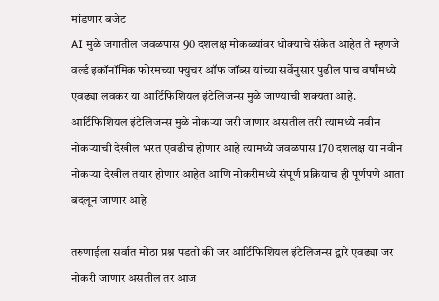मांडणार बजेट
AI मुळे जगातील जवळपास 90 दशलक्ष मोकळ्यांवर धोक्याचे संकेत आहेत ते म्हणजे वर्ल्ड इकॉनॉमिक फोरमच्या फ्युचर ऑफ जॉब्स यांच्या सर्वेनुसार पुढील पाच वर्षांमध्ये एवढ्या लवकर या आर्टिफिशियल इंटेलिजन्स मुळे जाण्याची शक्यता आहे.
आर्टिफिशियल इंटेलिजन्स मुळे नोकऱ्या जरी जाणार असतील तरी त्यामध्ये नवीन नोकऱ्याची देखील भरत एवढीच होणार आहे त्यामध्ये जवळपास 170 दशलक्ष या नवीन नोकऱ्या देखील तयार होणार आहेत आणि नोकरीमध्ये संपूर्ण प्रक्रियाच ही पूर्णपणे आता बदलून जाणार आहे

तरुणाईला सर्वात मोठा प्रश्न पडतो की जर आर्टिफिशियल इंटेलिजन्स द्वारे एवढ्या जर नोकरी जाणार असतील तर आज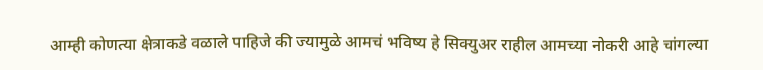आम्ही कोणत्या क्षेत्राकडे वळाले पाहिजे की ज्यामुळे आमचं भविष्य हे सिक्युअर राहील आमच्या नोकरी आहे चांगल्या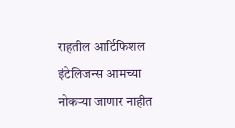राहतील आर्टिफिशल इंटेलिजन्स आमच्या नोकऱ्या जाणार नाहीत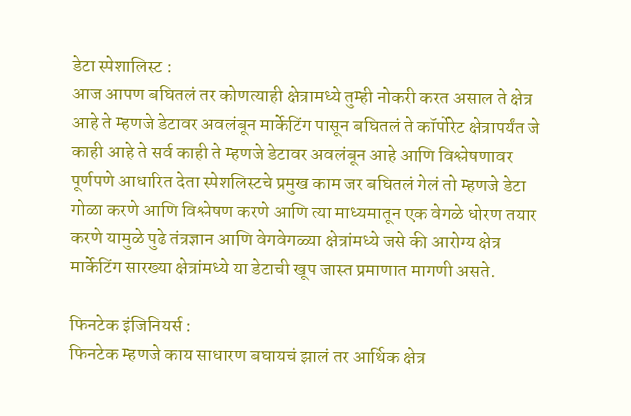डेटा स्पेशालिस्ट :
आज आपण बघितलं तर कोणत्याही क्षेत्रामध्ये तुम्ही नोकरी करत असाल ते क्षेत्र आहे ते म्हणजे डेटावर अवलंबून मार्केटिंग पासून बघितलं ते कॉर्पोरेट क्षेत्रापर्यंत जे काही आहे ते सर्व काही ते म्हणजे डेटावर अवलंबून आहे आणि विश्लेषणावर पूर्णपणे आधारित देता स्पेशलिस्टचे प्रमुख काम जर बघितलं गेलं तो म्हणजे डेटा गोळा करणे आणि विश्लेषण करणे आणि त्या माध्यमातून एक वेगळे धोरण तयार करणे यामुळे पुढे तंत्रज्ञान आणि वेगवेगळ्या क्षेत्रांमध्ये जसे की आरोग्य क्षेत्र मार्केटिंग सारख्या क्षेत्रांमध्ये या डेटाची खूप जास्त प्रमाणात मागणी असते.

फिनटेक इंजिनियर्स :
फिनटेक म्हणजे काय साधारण बघायचं झालं तर आर्थिक क्षेत्र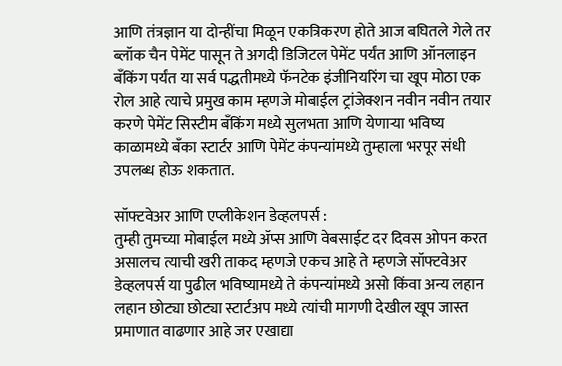आणि तंत्रज्ञान या दोन्हींचा मिळून एकत्रिकरण होते आज बघितले गेले तर ब्लॉक चैन पेमेंट पासून ते अगदी डिजिटल पेमेंट पर्यंत आणि ऑनलाइन बँकिंग पर्यंत या सर्व पद्धतीमध्ये फॅनटेक इंजीनियरिंग चा खूप मोठा एक रोल आहे त्याचे प्रमुख काम म्हणजे मोबाईल ट्रांजेक्शन नवीन नवीन तयार करणे पेमेंट सिस्टीम बँकिंग मध्ये सुलभता आणि येणाऱ्या भविष्य काळामध्ये बँका स्टार्टर आणि पेमेंट कंपन्यांमध्ये तुम्हाला भरपूर संधी उपलब्ध होऊ शकतात.

सॉफ्टवेअर आणि एप्लीकेशन डेव्हलपर्स :
तुम्ही तुमच्या मोबाईल मध्ये ॲप्स आणि वेबसाईट दर दिवस ओपन करत असालच त्याची खरी ताकद म्हणजे एकच आहे ते म्हणजे सॉफ्टवेअर डेव्हलपर्स या पुढील भविष्यामध्ये ते कंपन्यांमध्ये असो किंवा अन्य लहान लहान छोट्या छोट्या स्टार्टअप मध्ये त्यांची मागणी देखील खूप जास्त प्रमाणात वाढणार आहे जर एखाद्या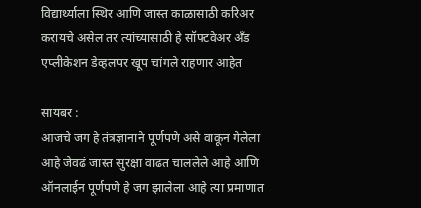विद्यार्थ्याला स्थिर आणि जास्त काळासाठी करिअर करायचे असेल तर त्यांच्यासाठी हे सॉफ्टवेअर अँड एप्लीकेशन डेव्हलपर खूप चांगले राहणार आहेत

सायबर :
आजचे जग हे तंत्रज्ञानाने पूर्णपणे असे वाकून गेलेला आहे जेवढं जास्त सुरक्षा वाढत चाललेले आहे आणि ऑनलाईन पूर्णपणे हे जग झालेला आहे त्या प्रमाणात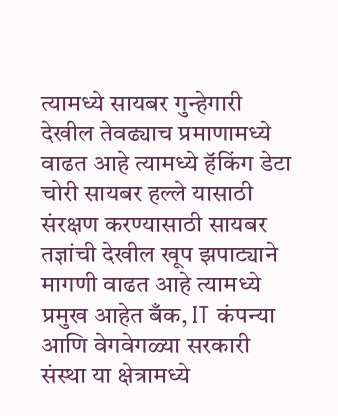त्यामध्ये सायबर गुन्हेगारी देखील तेवढ्याच प्रमाणामध्ये वाढत आहे त्यामध्ये हॅकिंग डेटा चोरी सायबर हल्ले यासाठी संरक्षण करण्यासाठी सायबर तज्ञांची देखील खूप झपाट्याने मागणी वाढत आहे त्यामध्ये प्रमुख आहेत बँक, IT कंपन्या आणि वेगवेगळ्या सरकारी संस्था या क्षेत्रामध्ये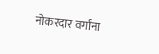नोकरदार वर्गांना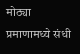मोठ्या प्रमाणामध्ये संधी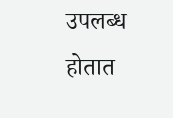उपलब्ध होतात